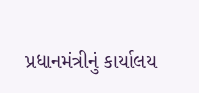પ્રધાનમંત્રીનું કાર્યાલય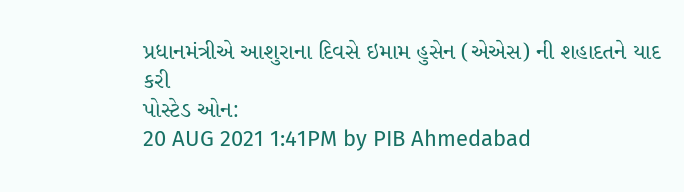પ્રધાનમંત્રીએ આશુરાના દિવસે ઇમામ હુસેન (એએસ) ની શહાદતને યાદ કરી
પોસ્ટેડ ઓન:
20 AUG 2021 1:41PM by PIB Ahmedabad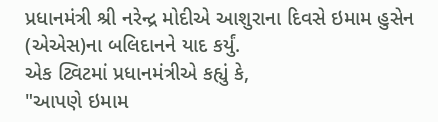પ્રધાનમંત્રી શ્રી નરેન્દ્ર મોદીએ આશુરાના દિવસે ઇમામ હુસેન (એએસ)ના બલિદાનને યાદ કર્યું.
એક ટ્વિટમાં પ્રધાનમંત્રીએ કહ્યું કે,
"આપણે ઇમામ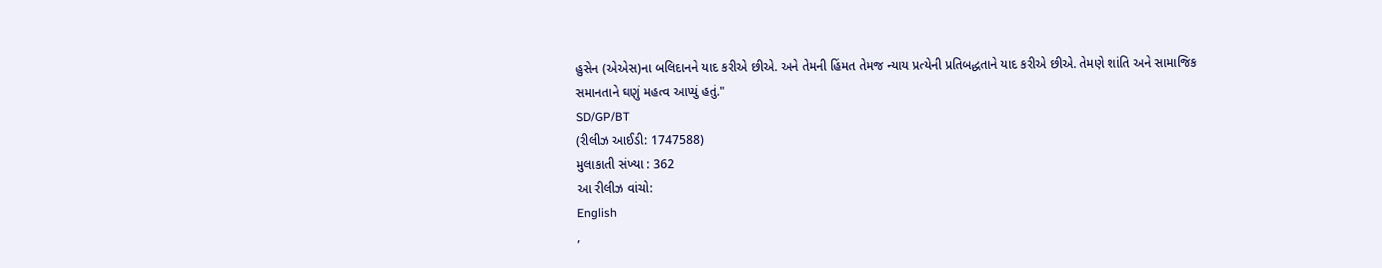હુસેન (એએસ)ના બલિદાનને યાદ કરીએ છીએ. અને તેમની હિંમત તેમજ ન્યાય પ્રત્યેની પ્રતિબદ્ધતાને યાદ કરીએ છીએ. તેમણે શાંતિ અને સામાજિક સમાનતાને ઘણું મહત્વ આપ્યું હતું."
SD/GP/BT
(રીલીઝ આઈડી: 1747588)
મુલાકાતી સંખ્યા : 362
આ રીલીઝ વાંચો:
English
,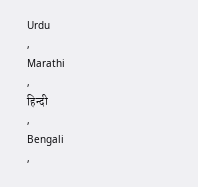Urdu
,
Marathi
,
हिन्दी
,
Bengali
,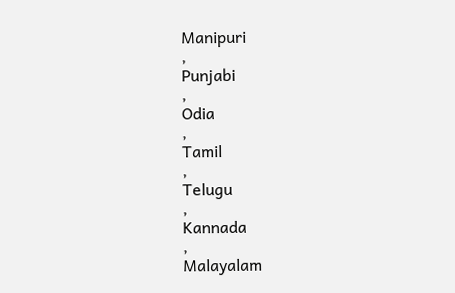Manipuri
,
Punjabi
,
Odia
,
Tamil
,
Telugu
,
Kannada
,
Malayalam